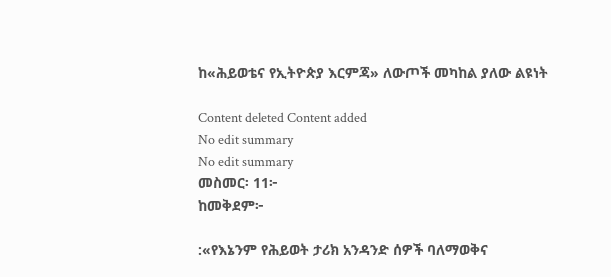ከ«ሕይወቴና የኢትዮጵያ እርምጃ» ለውጦች መካከል ያለው ልዩነት

Content deleted Content added
No edit summary
No edit summary
መስመር፡ 11፦
ከመቅደም፦

:«የእኔንም የሕይወት ታሪክ አንዳንድ ሰዎች ባለማወቅና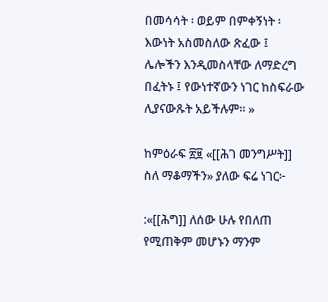በመሳሳት ፡ ወይም በምቀኝነት ፡ እውነት አስመስለው ጽፈው ፤ ሌሎችን እንዲመስላቸው ለማድረግ በፈትኑ ፤ የውነተኛውን ነገር ከስፍራው ሊያናውጹት አይችሉም። »

ከምዕራፍ ፳፱ «[[ሕገ መንግሥት]] ስለ ማቆማችን» ያለው ፍሬ ነገር፦

:«[[ሕግ]] ለሰው ሁሉ የበለጠ የሚጠቅም መሆኑን ማንም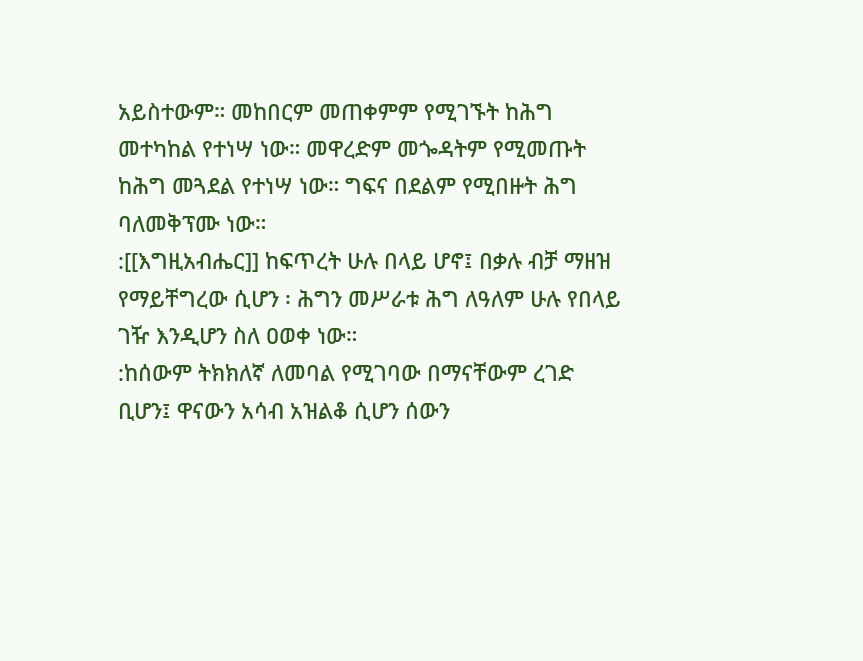አይስተውም። መከበርም መጠቀምም የሚገኙት ከሕግ መተካከል የተነሣ ነው። መዋረድም መጐዳትም የሚመጡት ከሕግ መጓደል የተነሣ ነው። ግፍና በደልም የሚበዙት ሕግ ባለመቅፕሙ ነው።
:[[እግዚአብሔር]] ከፍጥረት ሁሉ በላይ ሆኖ፤ በቃሉ ብቻ ማዘዝ የማይቸግረው ሲሆን ፡ ሕግን መሥራቱ ሕግ ለዓለም ሁሉ የበላይ ገዥ እንዲሆን ስለ ዐወቀ ነው።
:ከሰውም ትክክለኛ ለመባል የሚገባው በማናቸውም ረገድ ቢሆን፤ ዋናውን አሳብ አዝልቆ ሲሆን ሰውን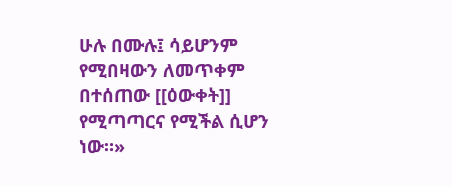ሁሉ በሙሉ፤ ሳይሆንም የሚበዛውን ለመጥቀም በተሰጠው [[ዕውቀት]] የሚጣጣርና የሚችል ሲሆን ነው።»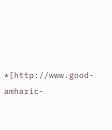*[http://www.good-amharic-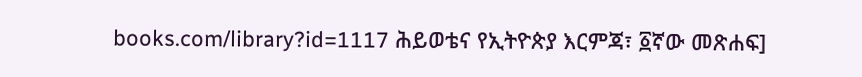books.com/library?id=1117 ሕይወቴና የኢትዮጵያ እርምጃ፣ ፩ኛው መጽሐፍ]